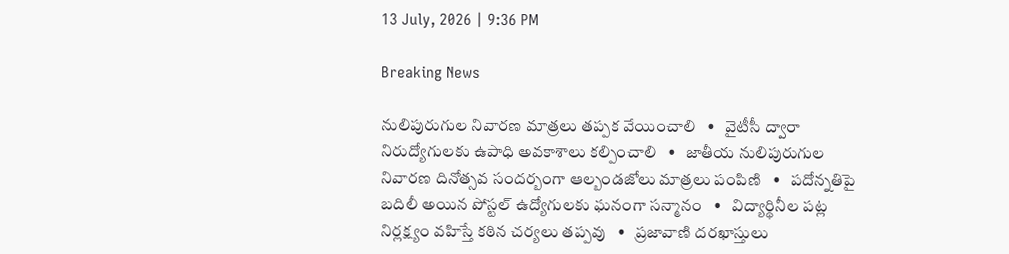13 July, 2026 | 9:36 PM

Breaking News

నులిపురుగుల నివారణ మాత్రలు తప్పక వేయించాలి   •   వైటీసీ ద్వారా నిరుద్యోగులకు ఉపాధి అవకాశాలు కల్పించాలి   •   జాతీయ నులిపురుగుల నివారణ దినోత్సవ సందర్బంగా ఆల్బండజోలు మాత్రలు పంపిణి   •   పదోన్నతిపై బదిలీ అయిన పోస్టల్ ఉద్యోగులకు ఘనంగా సన్మానం   •   విద్యార్థినీల పట్ల నిర్లక్ష్యం వహిస్తే కఠిన చర్యలు తప్పవు   •   ప్రజావాణి దరఖాస్తులు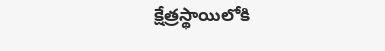క్షేత్రస్థాయిలోకి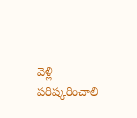వెళ్లి పరిష్కరించాలి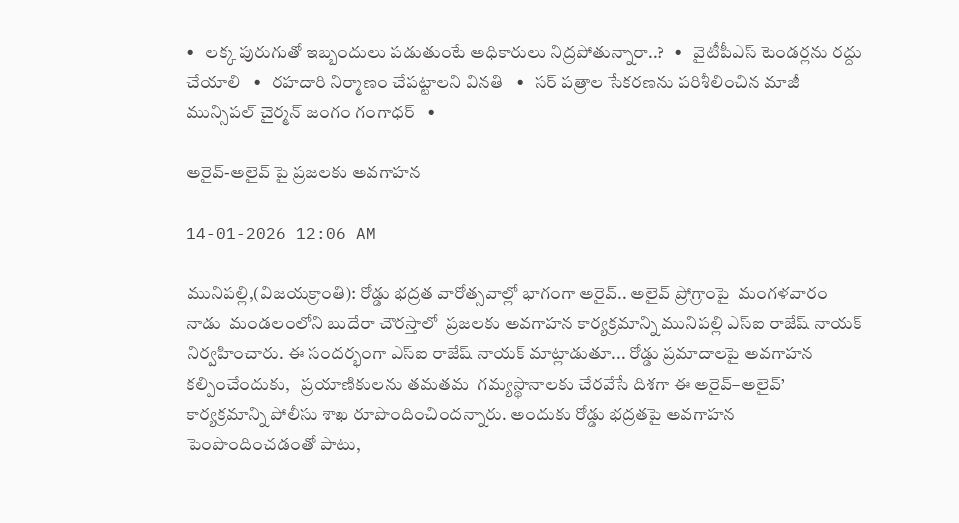•   లక్క పురుగుతో ఇబ్బందులు పడుతుంటే అధికారులు నిద్రపోతున్నారా..?   •   వైటీపీఎస్ టెండర్లను రద్దు చేయాలి   •   రహదారి నిర్మాణం చేప‌ట్టాల‌ని వినతి   •   సర్ పత్రాల సేకరణను పరిశీలించిన మాజీ మున్సిపల్ చైర్మన్ జంగం గంగాధర్   •

అరైవ్-అలైవ్ పై ప్ర‌జ‌ల‌కు అవ‌గాహ‌న

14-01-2026 12:06 AM

మునిప‌ల్లి,(విజయక్రాంతి): రోడ్డు భ‌ద్ర‌త వారోత్స‌వాల్లో భాగంగా అరైవ్.. అలైవ్ ప్రోగ్రాంపై  మంగ‌ళ‌వారం నాడు  మండ‌లంలోని బుదేరా చౌర‌స్తాలో  ప్ర‌జ‌ల‌కు అవ‌గాహ‌న కార్య‌క్ర‌మాన్ని మునిప‌ల్లి ఎస్ఐ రాజేష్ నాయ‌క్ నిర్వ‌హించారు. ఈ సంద‌ర్భంగా ఎస్ఐ రాజేష్ నాయ‌క్ మాట్లాడుతూ... రోడ్డు ప్ర‌మాదాలపై అవ‌గాహ‌న క‌ల్పించేందుకు,   ప్ర‌యాణికులను త‌మ‌త‌మ  గ‌మ్య‌స్థానాల‌కు చేర‌వేసే దిశ‌గా ఈ అరైవ్–అలైవ్’ కార్యక్రమాన్ని పోలీసు శాఖ రూపొందించింద‌న్నారు. అందుకు రోడ్డు భద్రతపై అవగాహన పెంపొందించడంతో పాటు,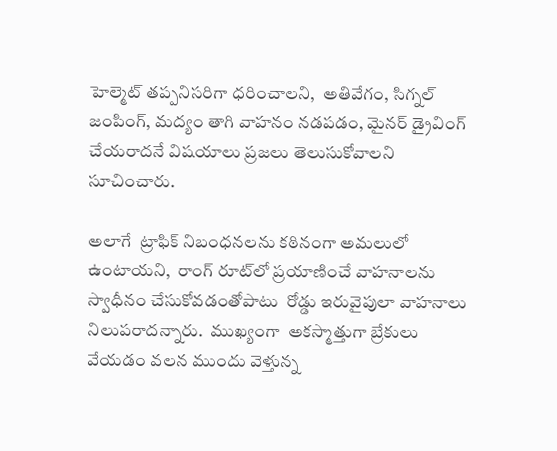హెల్మెట్ తప్పనిసరిగా ధరించాలని,  అతివేగం, సిగ్నల్ జంపింగ్, మద్యం తాగి వాహనం నడపడం, మైనర్ డ్రైవింగ్ చేయరాదనే విషయాలు ప్ర‌జ‌లు తెలుసుకోవాల‌ని సూచించారు.

అలాగే  ట్రాఫిక్ నిబంధనలను కఠినంగా అమలులో ఉంటాయ‌ని,  రాంగ్ రూట్‌లో ప్రయాణించే వాహనాలను స్వాధీనం చేసుకోవడంతోపాటు  రోడ్డు ఇరువైపులా వాహనాలు నిలుప‌రాద‌న్నారు.  ముఖ్యంగా  అకస్మాత్తుగా బ్రేకులు వేయడం వలన ముందు వెళ్తున్న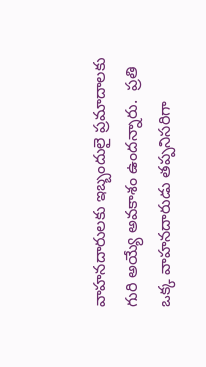వాహ‌న‌దారుల‌కు ఇబ్బందులై ప్ర‌మాదాల‌కు గురి అయ్యే అవ‌కాశం ఉంద‌న్నారు.  ప్రతి ఒక్క వాహనదారుడు తప్పనిసరిగా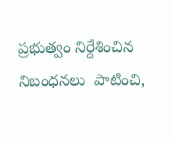ప్ర‌భుత్వం నిర్దేశించిన  నిబంధ‌న‌లు  పాటించి,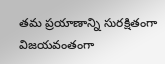తమ ప్రయాణాన్ని సురక్షితంగా  విజయవంతంగా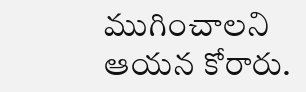ముగించాలని  ఆయ‌న కోరారు.